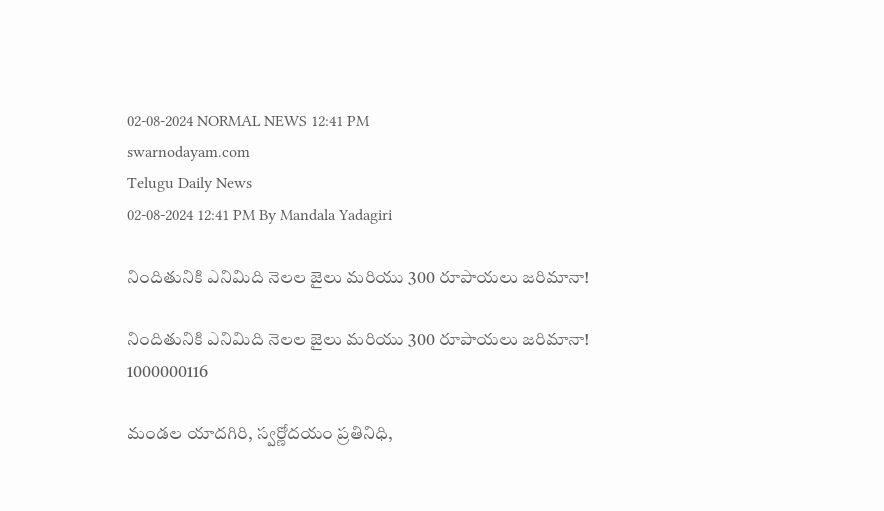02-08-2024 NORMAL NEWS 12:41 PM
swarnodayam.com
Telugu Daily News
02-08-2024 12:41 PM By Mandala Yadagiri

నిందితునికి ఎనిమిది నెలల జైలు మరియు 300 రూపాయలు జరిమానా!

నిందితునికి ఎనిమిది నెలల జైలు మరియు 300 రూపాయలు జరిమానా!
1000000116

మండల యాదగిరి, స్వర్ణోదయం ప్రతినిధి,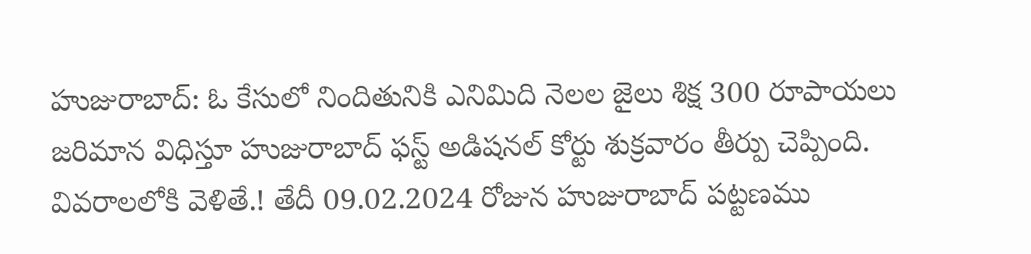హుజురాబాద్: ఓ కేసులో నిందితునికి ఎనిమిది నెలల జైలు శిక్ష 300 రూపాయలు జరిమాన విధిస్తూ హుజురాబాద్ ఫస్ట్ అడిషనల్ కోర్టు శుక్రవారం తీర్పు చెప్పింది. వివరాలలోకి వెళితే.! తేదీ 09.02.2024 రోజున హుజురాబాద్ పట్టణము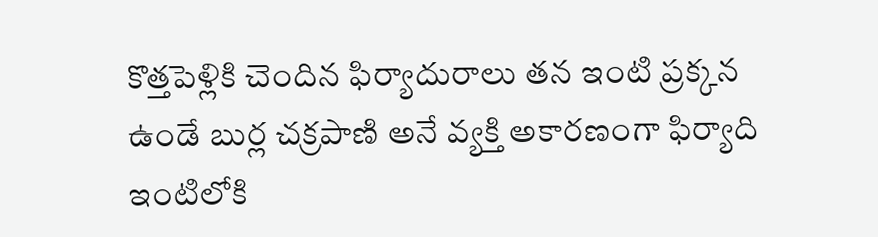కొత్తపెళ్లికి చెందిన ఫిర్యాదురాలు తన ఇంటి ప్రక్కన ఉండే బుర్ల చక్రపాణి అనే వ్యక్తి అకారణంగా ఫిర్యాది ఇంటిలోకి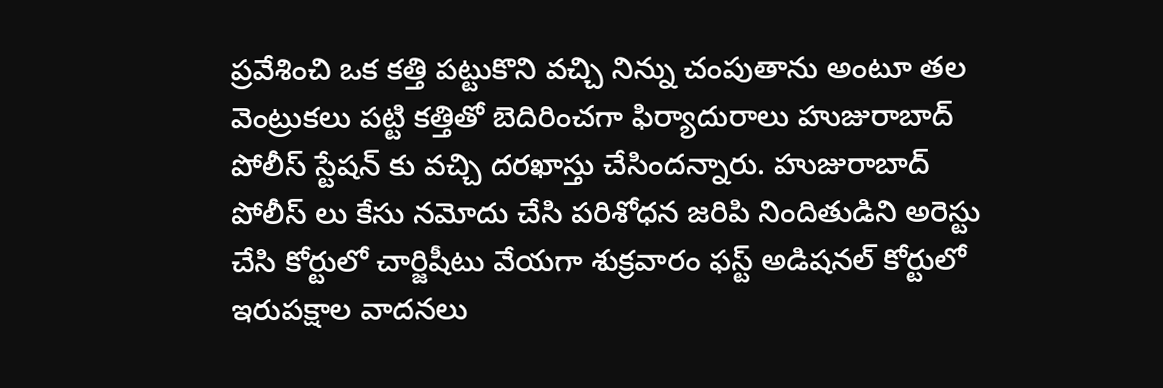ప్రవేశించి ఒక కత్తి పట్టుకొని వచ్చి నిన్ను చంపుతాను అంటూ తల వెంట్రుకలు పట్టి కత్తితో బెదిరించగా ఫిర్యాదురాలు హుజురాబాద్ పోలీస్ స్టేషన్ కు వచ్చి దరఖాస్తు చేసిందన్నారు. హుజురాబాద్ పోలీస్ లు కేసు నమోదు చేసి పరిశోధన జరిపి నిందితుడిని అరెస్టు చేసి కోర్టులో చార్జిషీటు వేయగా శుక్రవారం ఫస్ట్ అడిషనల్ కోర్టులో ఇరుపక్షాల వాదనలు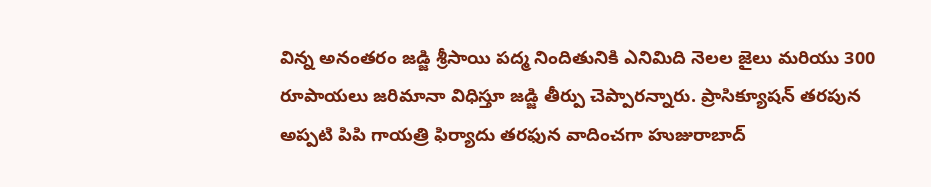విన్న అనంతరం జడ్జి శ్రీసాయి పద్మ నిందితునికి ఎనిమిది నెలల జైలు మరియు 300 రూపాయలు జరిమానా విధిస్తూ జడ్జి తీర్పు చెప్పారన్నారు. ప్రాసిక్యూషన్ తరపున అప్పటి పిపి గాయత్రి ఫిర్యాదు తరఫున వాదించగా హుజురాబాద్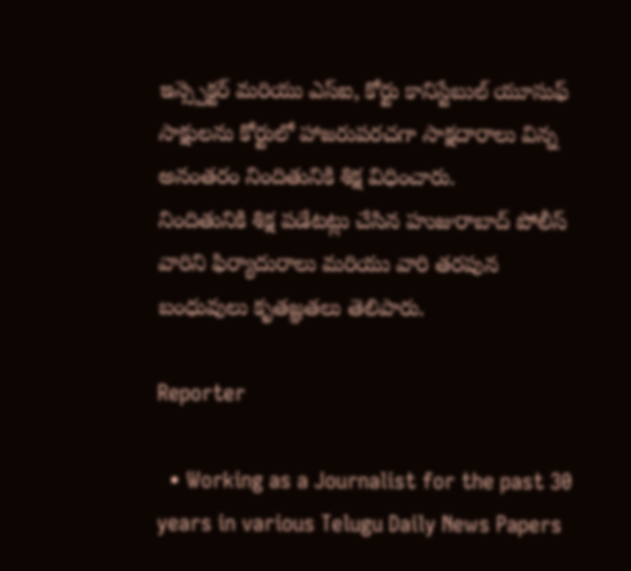ఇన్స్పెక్టర్ మరియు ఎస్ఐ, కోర్టు కానిస్టేబుల్ యూసుఫ్ సాక్షులను కోర్టులో హాజరుపరచగా సాక్షదారాలు విన్న అనంతరం నిందితునికి శిక్ష విధించారు.
నిందితునికి శిక్ష పడేటట్లు చేసిన హుజురాబాద్ పోలీస్ వారిని ఫిర్యాదురాలు మరియు వారి తరపున బంధువులు కృతజ్ఞతలు తెలిపారు.

Reporter

  • Working as a Journalist for the past 30 years in various Telugu Daily News Papers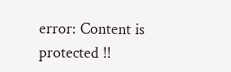error: Content is protected !!